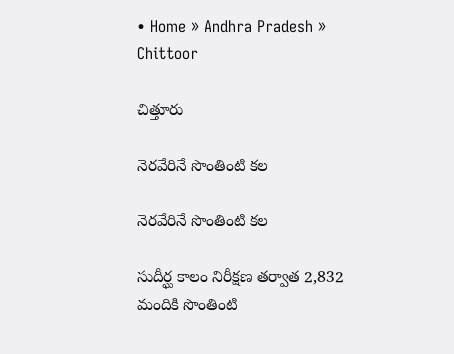• Home » Andhra Pradesh » Chittoor

చిత్తూరు

నెరవేరినే సొంతింటి కల

నెరవేరినే సొంతింటి కల

సుదీర్ఘ కాలం నిరీక్షణ తర్వాత 2,832 మందికి సొంతింటి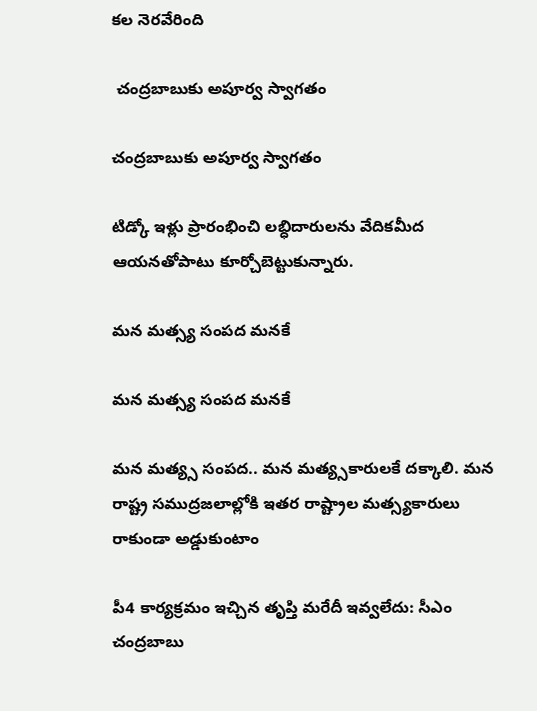కల నెరవేరింది

 చంద్రబాబుకు అపూర్వ స్వాగతం

చంద్రబాబుకు అపూర్వ స్వాగతం

టిడ్కో ఇళ్లు ప్రారంభించి లబ్ధిదారులను వేదికమీద ఆయనతోపాటు కూర్చోబెట్టుకున్నారు.

మన మత్స్య సంపద మనకే

మన మత్స్య సంపద మనకే

మన మత్య్స సంపద.. మన మత్య్సకారులకే దక్కాలి. మన రాష్ట్ర సముద్రజలాల్లోకి ఇతర రాష్ట్రాల మత్స్యకారులు రాకుండా అడ్డుకుంటాం

పీ4 కార్యక్రమం ఇచ్చిన తృప్తి మరేదీ ఇవ్వలేదు: సీఎం చంద్రబాబు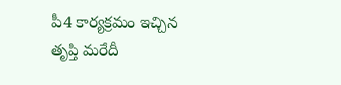పీ4 కార్యక్రమం ఇచ్చిన తృప్తి మరేదీ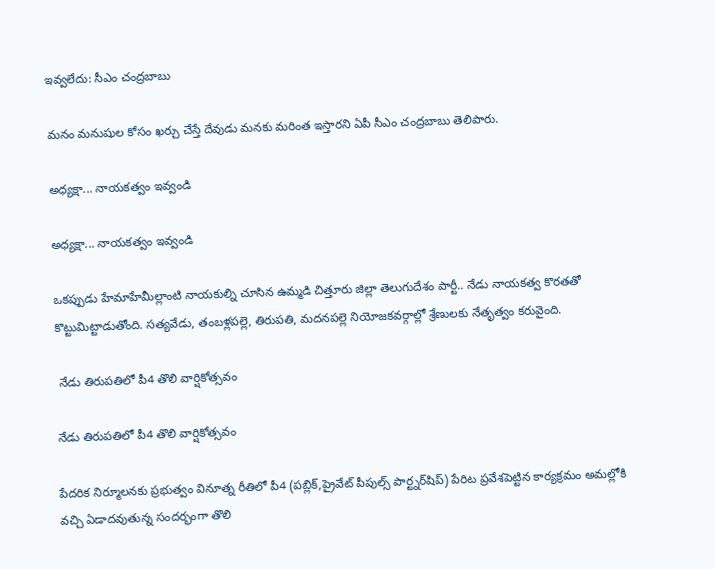ఇవ్వలేదు: సీఎం చంద్రబాబు

మనం మనుషుల కోసం ఖర్చు చేస్తే దేవుడు మనకు మరింత ఇస్తారని ఏపీ సీఎం చంద్రబాబు తెలిపారు.

అధ్యక్షా... నాయకత్వం ఇవ్వండి

అధ్యక్షా... నాయకత్వం ఇవ్వండి

ఒకప్పుడు హేమాహేమీల్లాంటి నాయకుల్ని చూసిన ఉమ్మడి చిత్తూరు జిల్లా తెలుగుదేశం పార్టీ.. నేడు నాయకత్వ కొరతతో కొట్టుమిట్టాడుతోంది. సత్యవేడు, తంబళ్లపల్లె, తిరుపతి, మదనపల్లె నియోజకవర్గాల్లో శ్రేణులకు నేతృత్వం కరువైంది.

 నేడు తిరుపతిలో పీ4 తొలి వార్షికోత్సవం

నేడు తిరుపతిలో పీ4 తొలి వార్షికోత్సవం

పేదరిక నిర్మూలనకు ప్రభుత్వం వినూత్న రీతిలో పీ4 (పబ్లిక్‌,ప్రైవేట్‌ పీపుల్స్‌ పార్ట్నర్‌షిప్‌) పేరిట ప్రవేశపెట్టిన కార్యక్రమం అమల్లోకి వచ్చి ఏడాదవుతున్న సందర్భంగా తొలి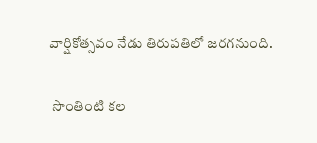వార్షికోత్సవం నేడు తిరుపతిలో జరగనుంది.

 సొంతింటి కల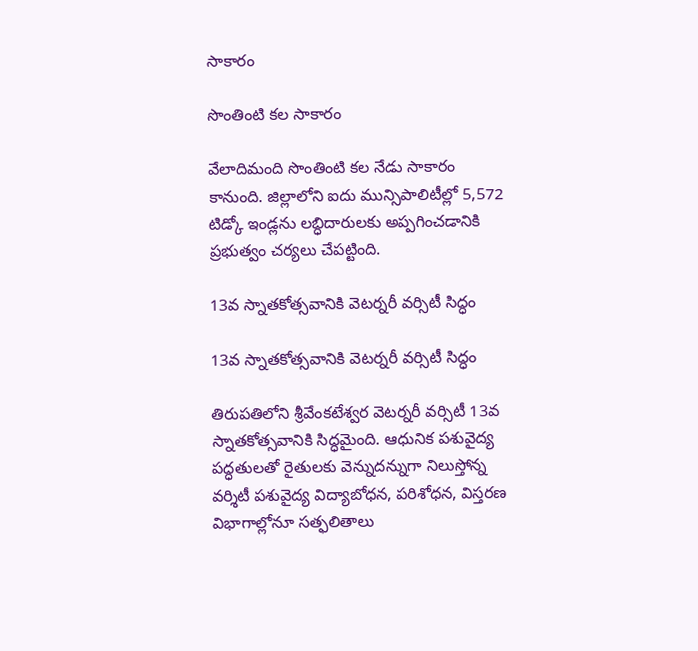సాకారం

సొంతింటి కల సాకారం

వేలాదిమంది సొంతింటి కల నేడు సాకారం కానుంది. జిల్లాలోని ఐదు మున్సిపాలిటీల్లో 5,572 టిడ్కో ఇండ్లను లబ్ధిదారులకు అప్పగించడానికి ప్రభుత్వం చర్యలు చేపట్టింది.

13వ స్నాతకోత్సవానికి వెటర్నరీ వర్సిటీ సిద్ధం

13వ స్నాతకోత్సవానికి వెటర్నరీ వర్సిటీ సిద్ధం

తిరుపతిలోని శ్రీవేంకటేశ్వర వెటర్నరీ వర్సిటీ 13వ స్నాతకోత్సవానికి సిద్ధమైంది. ఆధునిక పశువైద్య పద్ధతులతో రైతులకు వెన్నుదన్నుగా నిలుస్తోన్న వర్శిటీ పశువైద్య విద్యాబోధన, పరిశోధన, విస్తరణ విభాగాల్లోనూ సత్ఫలితాలు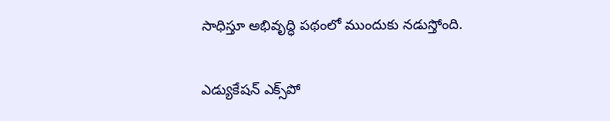సాధిస్తూ అభివృద్ధి పథంలో ముందుకు నడుస్తోంది.

ఎడ్యుకేషన్‌ ఎక్స్‌పో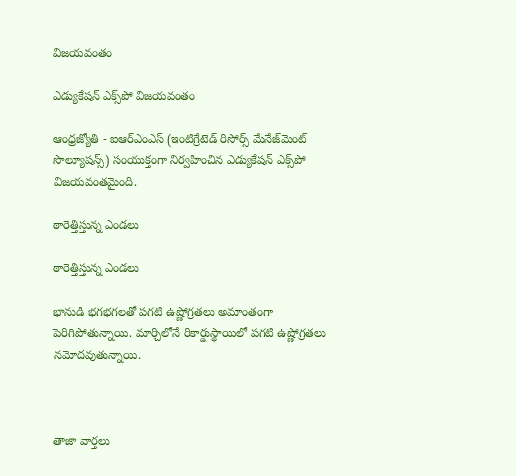విజయవంతం

ఎడ్యుకేషన్‌ ఎక్స్‌పో విజయవంతం

ఆంధ్రజ్యోతి - ఐఆర్‌ఎంఎస్‌ (ఇంటిగ్రేటెడ్‌ రిసోర్స్‌ మేనేజ్‌మెంట్‌ సొల్యూషన్స్‌) సంయుక్తంగా నిర్వహించిన ఎడ్యుకేషన్‌ ఎక్స్‌పో విజయవంతమైంది.

ఠారెత్తిస్తున్న ఎండలు

ఠారెత్తిస్తున్న ఎండలు

భానుడి భగభగలతో పగటి ఉష్ణోగ్రతలు అమాంతంగా పెరిగిపోతున్నాయి. మార్చిలోనే రికార్డుస్థాయిలో పగటి ఉష్ణోగ్రతలు నమోదవుతున్నాయి.



తాజా వార్తలు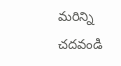మరిన్ని చదవండి